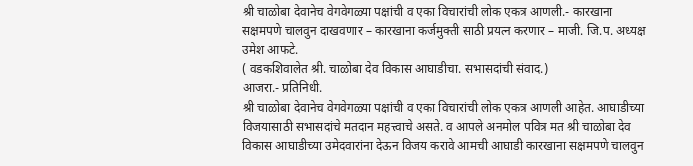श्री चाळोबा देवानेच वेगवेगळ्या पक्षांची व एका विचारांची लोक एकत्र आणली.- कारखाना सक्षमपणे चालवुन दाखवणार – कारखाना कर्जमुक्ती साठी प्रयत्न करणार – माजी. जि.प. अध्यक्ष उमेश आफटे.
( वडकशिवालेत श्री. चाळोबा देव विकास आघाडीचा. सभासदांची संवाद.)
आजरा.- प्रतिनिधी.
श्री चाळोबा देवानेच वेगवेगळ्या पक्षांची व एका विचारांची लोक एकत्र आणली आहेत. आघाडीच्या विजयासाठी सभासदांचे मतदान महत्त्वाचे असते. व आपले अनमोल पवित्र मत श्री चाळोबा देव विकास आघाडीच्या उमेदवारांना देऊन विजय करावे आमची आघाडी कारखाना सक्षमपणे चालवुन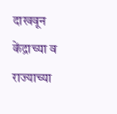दाखवून केंद्राच्या व राज्याच्या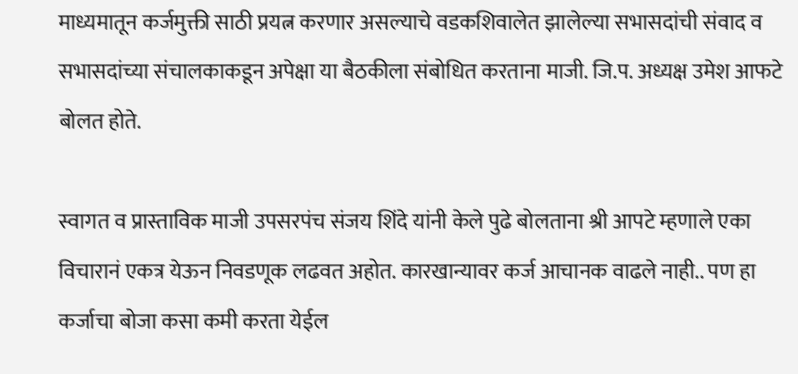माध्यमातून कर्जमुक्ती साठी प्रयत्न करणार असल्याचे वडकशिवालेत झालेल्या सभासदांची संवाद व सभासदांच्या संचालकाकडून अपेक्षा या बैठकीला संबोधित करताना माजी. जि.प. अध्यक्ष उमेश आफटे बोलत होते.

स्वागत व प्रास्ताविक माजी उपसरपंच संजय शिंदे यांनी केले पुढे बोलताना श्री आपटे म्हणाले एका विचारानं एकत्र येऊन निवडणूक लढवत अहोत. कारखान्यावर कर्ज आचानक वाढले नाही.. पण हा कर्जाचा बोजा कसा कमी करता येईल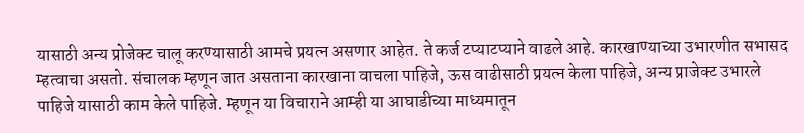यासाठी अन्य प्रोजेक्ट चालू करण्यासाठी आमचे प्रयत्न असणार आहेत. ते कर्ज टप्याटप्याने वाढले आहे. कारखाण्याच्या उभारणीत सभासद म्हत्वाचा असतो. संचालक म्हणून जात असताना कारखाना वाचला पाहिजे, ऊस वाढीसाठी प्रयत्न केला पाहिजे, अन्य प्राजेक्ट उभारले पाहिजे यासाठी काम केले पाहिजे. म्हणून या विचाराने आम्ही या आघाडीच्या माध्यमातून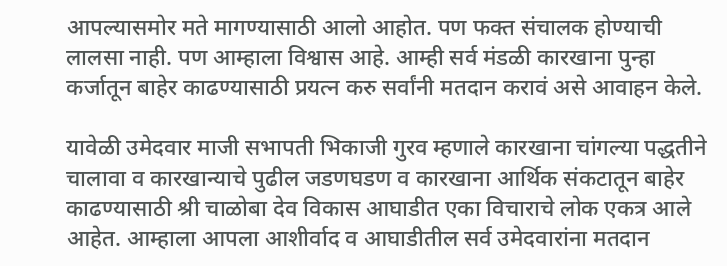आपल्यासमोर मते मागण्यासाठी आलो आहोत. पण फक्त संचालक होण्याची लालसा नाही. पण आम्हाला विश्वास आहे. आम्ही सर्व मंडळी कारखाना पुन्हा कर्जातून बाहेर काढण्यासाठी प्रयत्न करु सर्वांनी मतदान करावं असे आवाहन केले.

यावेळी उमेदवार माजी सभापती भिकाजी गुरव म्हणाले कारखाना चांगल्या पद्धतीने चालावा व कारखान्याचे पुढील जडणघडण व कारखाना आर्थिक संकटातून बाहेर काढण्यासाठी श्री चाळोबा देव विकास आघाडीत एका विचाराचे लोक एकत्र आले आहेत. आम्हाला आपला आशीर्वाद व आघाडीतील सर्व उमेदवारांना मतदान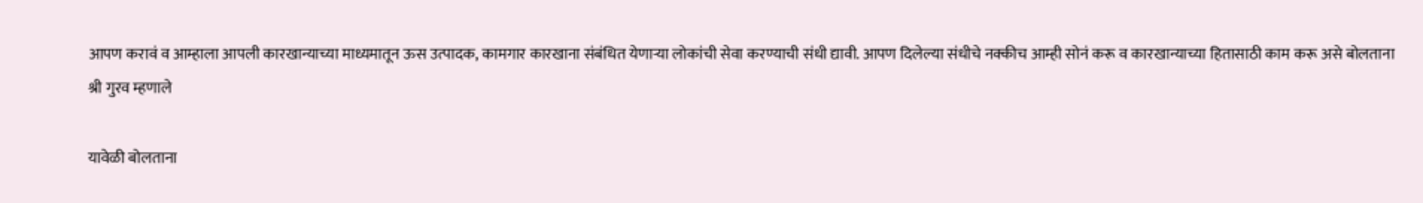आपण करावं व आम्हाला आपली कारखान्याच्या माध्यमातून ऊस उत्पादक, कामगार कारखाना संबंधित येणाऱ्या लोकांची सेवा करण्याची संधी द्यावी. आपण दिलेल्या संधीचे नक्कीच आम्ही सोनं करू व कारखान्याच्या हितासाठी काम करू असे बोलताना श्री गुरव म्हणाले

यावेळी बोलताना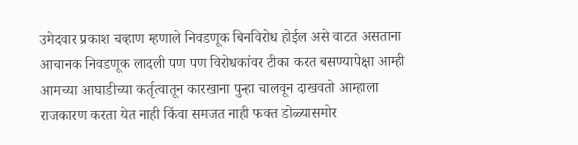उमेदवार प्रकाश चव्हाण म्हणाले निवडणूक बिनविरोध होईल असे वाटत असताना आचानक निवडणूक लादली पण पण विरोधकांवर टीका करत बसण्यापेक्षा आम्ही आमच्या आघाडीच्या कर्तृत्वातून कारखाना पुन्हा चालवून दाखवतो आम्हाला राजकारण करता येत नाही किंवा समजत नाही फक्त डोळ्यासमोर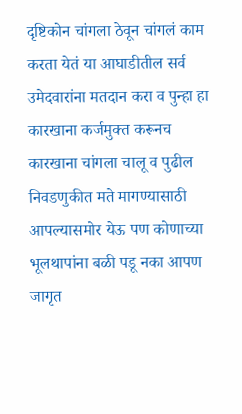दृष्टिकोन चांगला ठेवून चांगलं काम करता येतं या आघाडीतील सर्व उमेदवारांना मतदान करा व पुन्हा हा कारखाना कर्जमुक्त करूनच कारखाना चांगला चालू व पुढील निवडणुकीत मते मागण्यासाठी आपल्यासमोर येऊ पण कोणाच्या भूलथापांना बळी पडू नका आपण जागृत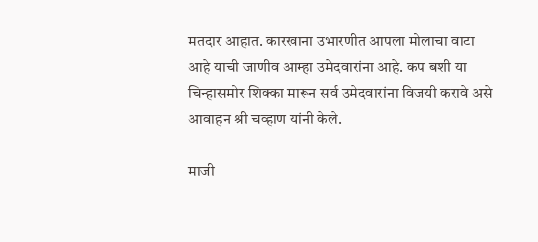मतदार आहात. कारखाना उभारणीत आपला मोलाचा वाटा आहे याची जाणीव आम्हा उमेदवारांना आहे. कप बशी या चिन्हासमोर शिक्का मारून सर्व उमेदवारांना विजयी करावे असे आवाहन श्री चव्हाण यांनी केले.

माजी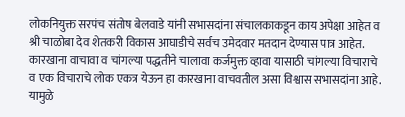लोकनियुक्त सरपंच संतोष बेलवाडे यांनी सभासदांना संचालकाकडून काय अपेक्षा आहेत व श्री चाळोबा देव शेतकरी विकास आघाडीचे सर्वच उमेदवार मतदान देण्यास पात्र आहेत. कारखाना वाचावा व चांगल्या पद्धतीने चालावा कर्जमुक्त व्हावा यासाठी चांगल्या विचाराचे व एक विचाराचे लोक एकत्र येऊन हा कारखाना वाचवतील असा विश्वास सभासदांना आहे. यामुळे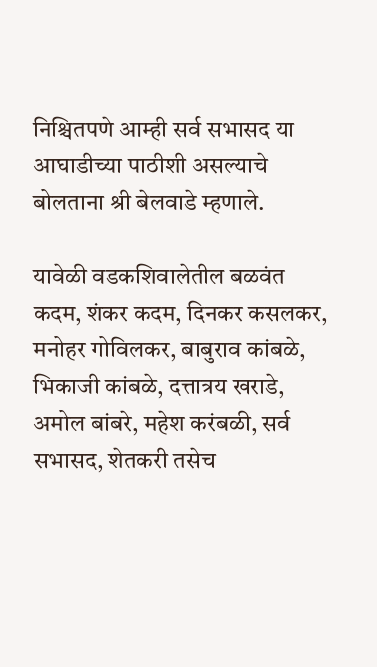निश्चितपणे आम्ही सर्व सभासद या आघाडीच्या पाठीशी असल्याचे बोलताना श्री बेलवाडे म्हणाले.

यावेळी वडकशिवालेतील बळवंत कदम, शंकर कदम, दिनकर कसलकर, मनोहर गोविलकर, बाबुराव कांबळे, भिकाजी कांबळे, दत्तात्रय खराडे, अमोल बांबरे, महेश करंबळी, सर्व सभासद, शेतकरी तसेच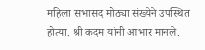महिला सभासद मोठ्या संख्येने उपस्थित होत्या. श्री कदम यांनी आभार मानले.